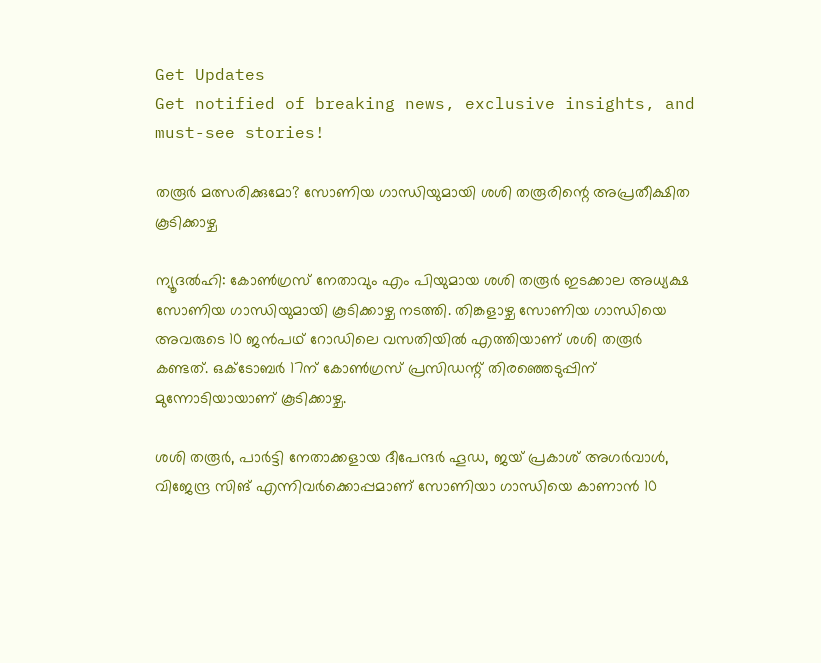Get Updates
Get notified of breaking news, exclusive insights, and must-see stories!

തരൂര്‍ മത്സരിക്കുമോ? സോണിയ ഗാന്ധിയുമായി ശശി തരൂരിന്റെ അപ്രതീക്ഷിത കൂടിക്കാഴ്ച

ന്യൂദല്‍ഹി: കോണ്‍ഗ്രസ് നേതാവും എം പിയുമായ ശശി തരൂര്‍ ഇടക്കാല അധ്യക്ഷ സോണിയ ഗാന്ധിയുമായി കൂടിക്കാഴ്ച നടത്തി. തിങ്കളാഴ്ച സോണിയ ഗാന്ധിയെ അവരുടെ 10 ജന്‍പഥ് റോഡിലെ വസതിയില്‍ എത്തിയാണ് ശശി തരൂര്‍ കണ്ടത്. ഒക്ടോബര്‍ 17ന് കോണ്‍ഗ്രസ് പ്രസിഡന്റ് തിരഞ്ഞെടുപ്പിന് മുന്നോടിയായാണ് കൂടിക്കാഴ്ച.

ശശി തരൂര്‍, പാര്‍ട്ടി നേതാക്കളായ ദീപേന്ദര്‍ ഹൂഡ, ജയ് പ്രകാശ് അഗര്‍വാള്‍, വിജേന്ദ്ര സിങ് എന്നിവര്‍ക്കൊപ്പമാണ് സോണിയാ ഗാന്ധിയെ കാണാന്‍ 10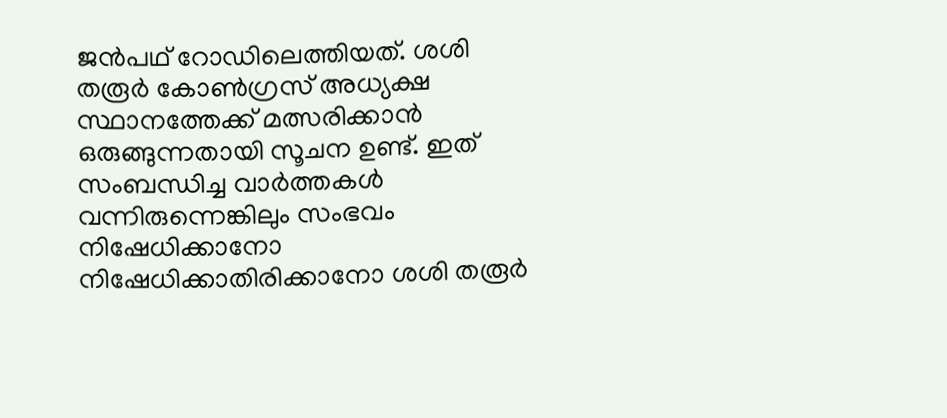ജന്‍പഥ് റോഡിലെത്തിയത്. ശശി തരൂര്‍ കോണ്‍ഗ്രസ് അധ്യക്ഷ സ്ഥാനത്തേക്ക് മത്സരിക്കാന്‍ ഒരുങ്ങുന്നതായി സൂചന ഉണ്ട്. ഇത് സംബന്ധിച്ച വാര്‍ത്തകള്‍ വന്നിരുന്നെങ്കിലും സംഭവം നിഷേധിക്കാനോ നിഷേധിക്കാതിരിക്കാനോ ശശി തരൂര്‍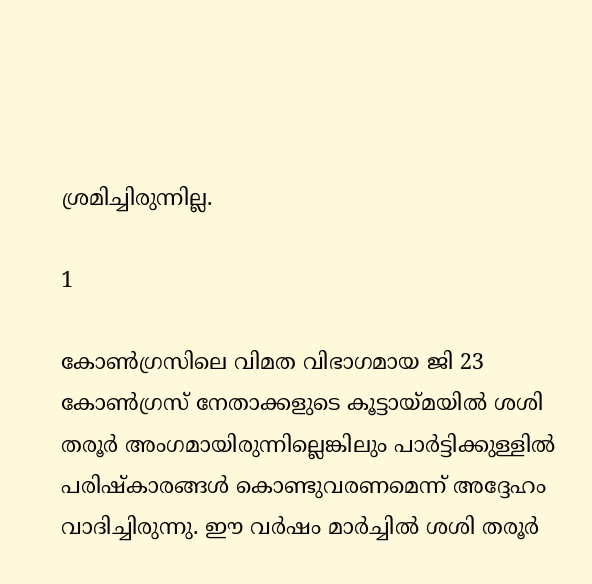ശ്രമിച്ചിരുന്നില്ല.

1

കോണ്‍ഗ്രസിലെ വിമത വിഭാഗമായ ജി 23 കോണ്‍ഗ്രസ് നേതാക്കളുടെ കൂട്ടായ്മയില്‍ ശശി തരൂര്‍ അംഗമായിരുന്നില്ലെങ്കിലും പാര്‍ട്ടിക്കുള്ളില്‍ പരിഷ്‌കാരങ്ങള്‍ കൊണ്ടുവരണമെന്ന് അദ്ദേഹം വാദിച്ചിരുന്നു. ഈ വര്‍ഷം മാര്‍ച്ചില്‍ ശശി തരൂര്‍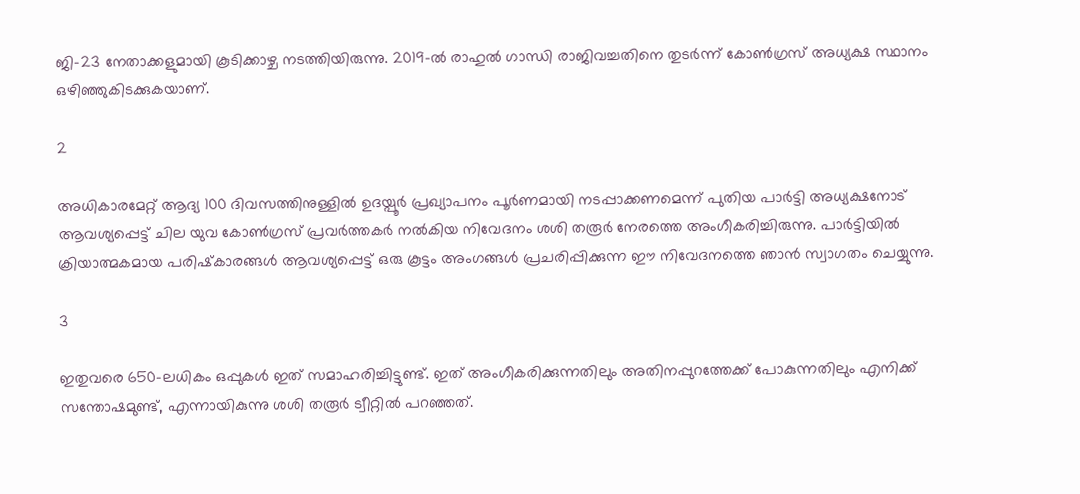ജി-23 നേതാക്കളുമായി കൂടിക്കാഴ്ച നടത്തിയിരുന്നു. 2019-ല്‍ രാഹുല്‍ ഗാന്ധി രാജിവച്ചതിനെ തുടര്‍ന്ന് കോണ്‍ഗ്രസ് അധ്യക്ഷ സ്ഥാനം ഒഴിഞ്ഞുകിടക്കുകയാണ്.

2

അധികാരമേറ്റ് ആദ്യ 100 ദിവസത്തിനുള്ളില്‍ ഉദയ്പൂര്‍ പ്രഖ്യാപനം പൂര്‍ണമായി നടപ്പാക്കണമെന്ന് പുതിയ പാര്‍ട്ടി അധ്യക്ഷനോട് ആവശ്യപ്പെട്ട് ചില യുവ കോണ്‍ഗ്രസ് പ്രവര്‍ത്തകര്‍ നല്‍കിയ നിവേദനം ശശി തരൂര്‍ നേരത്തെ അംഗീകരിച്ചിരുന്നു. പാര്‍ട്ടിയില്‍ ക്രിയാത്മകമായ പരിഷ്‌കാരങ്ങള്‍ ആവശ്യപ്പെട്ട് ഒരു കൂട്ടം അംഗങ്ങള്‍ പ്രചരിപ്പിക്കുന്ന ഈ നിവേദനത്തെ ഞാന്‍ സ്വാഗതം ചെയ്യുന്നു.

3

ഇതുവരെ 650-ലധികം ഒപ്പുകള്‍ ഇത് സമാഹരിച്ചിട്ടുണ്ട്. ഇത് അംഗീകരിക്കുന്നതിലും അതിനപ്പുറത്തേക്ക് പോകുന്നതിലും എനിക്ക് സന്തോഷമുണ്ട്, എന്നായികുന്നു ശശി തരൂര്‍ ട്വീറ്റില്‍ പറഞ്ഞത്.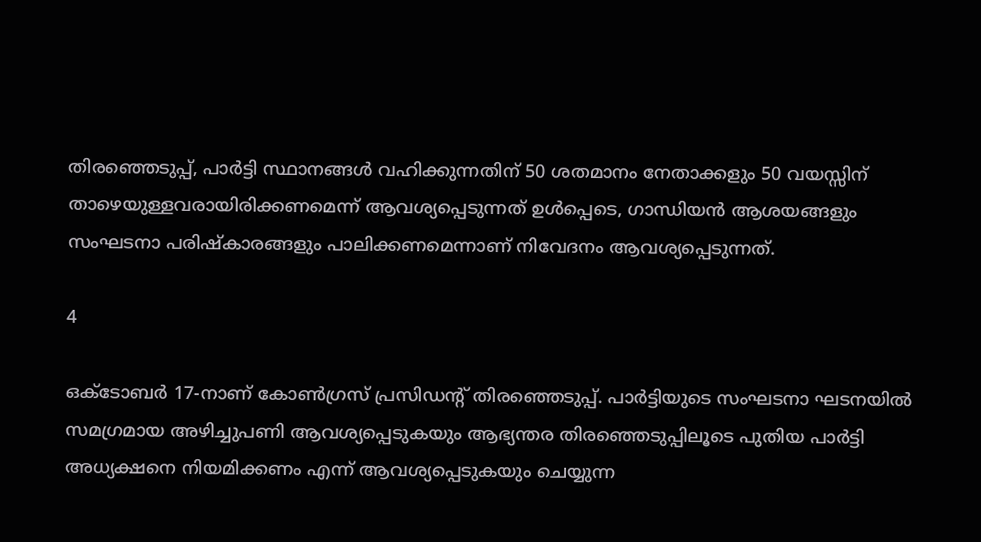തിരഞ്ഞെടുപ്പ്, പാര്‍ട്ടി സ്ഥാനങ്ങള്‍ വഹിക്കുന്നതിന് 50 ശതമാനം നേതാക്കളും 50 വയസ്സിന് താഴെയുള്ളവരായിരിക്കണമെന്ന് ആവശ്യപ്പെടുന്നത് ഉള്‍പ്പെടെ, ഗാന്ധിയന്‍ ആശയങ്ങളും സംഘടനാ പരിഷ്‌കാരങ്ങളും പാലിക്കണമെന്നാണ് നിവേദനം ആവശ്യപ്പെടുന്നത്.

4

ഒക്ടോബര്‍ 17-നാണ് കോണ്‍ഗ്രസ് പ്രസിഡന്റ് തിരഞ്ഞെടുപ്പ്. പാര്‍ട്ടിയുടെ സംഘടനാ ഘടനയില്‍ സമഗ്രമായ അഴിച്ചുപണി ആവശ്യപ്പെടുകയും ആഭ്യന്തര തിരഞ്ഞെടുപ്പിലൂടെ പുതിയ പാര്‍ട്ടി അധ്യക്ഷനെ നിയമിക്കണം എന്ന് ആവശ്യപ്പെടുകയും ചെയ്യുന്ന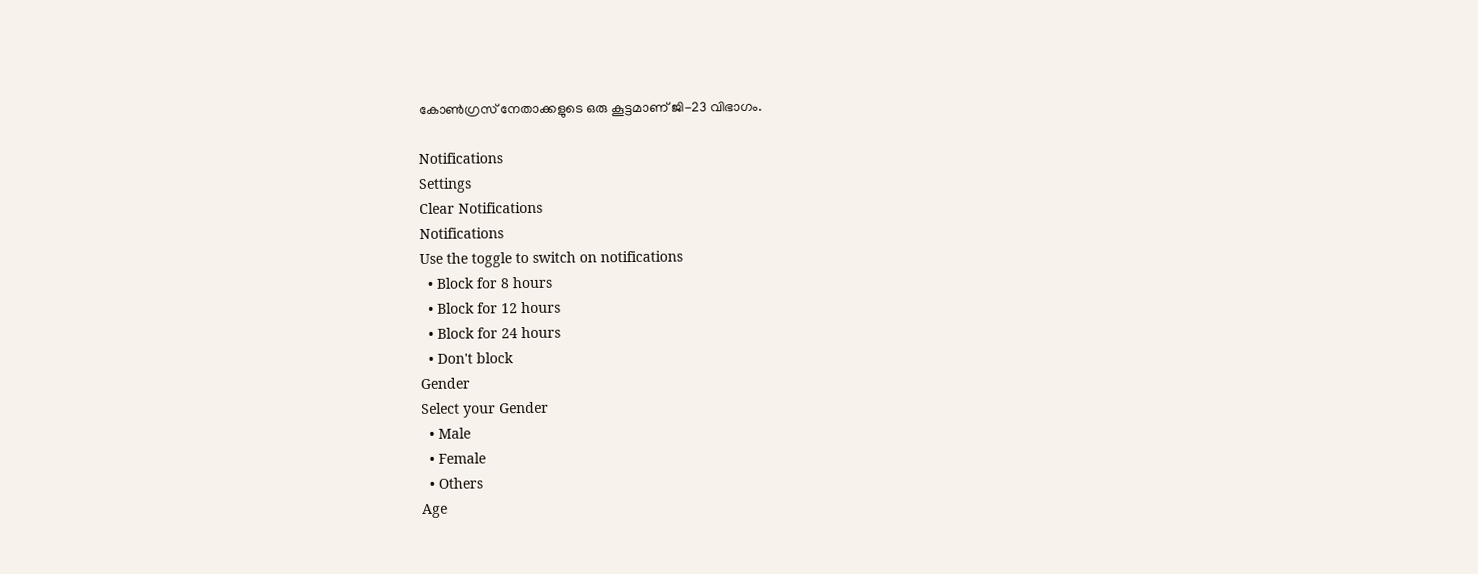കോണ്‍ഗ്രസ് നേതാക്കളുടെ ഒരു കൂട്ടമാണ് ജി-23 വിഭാഗം.

Notifications
Settings
Clear Notifications
Notifications
Use the toggle to switch on notifications
  • Block for 8 hours
  • Block for 12 hours
  • Block for 24 hours
  • Don't block
Gender
Select your Gender
  • Male
  • Female
  • Others
Age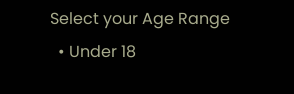Select your Age Range
  • Under 18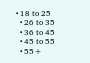• 18 to 25
  • 26 to 35
  • 36 to 45
  • 45 to 55
  • 55+